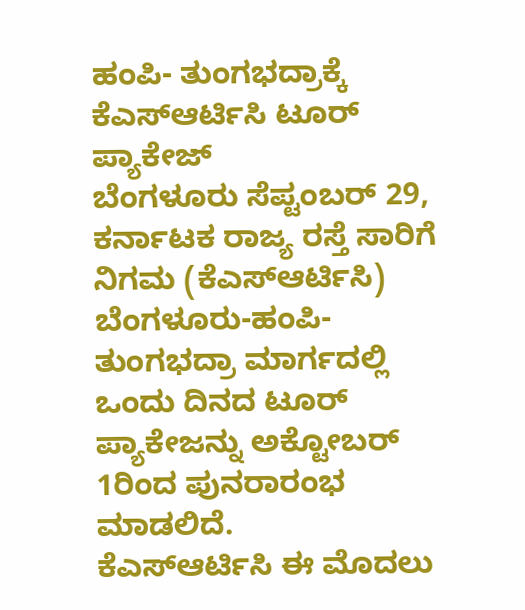ಹಂಪಿ- ತುಂಗಭದ್ರಾಕ್ಕೆ ಕೆಎಸ್ಆರ್ಟಿಸಿ ಟೂರ್ ಪ್ಯಾಕೇಜ್
ಬೆಂಗಳೂರು ಸೆಪ್ಟಂಬರ್ 29, ಕರ್ನಾಟಕ ರಾಜ್ಯ ರಸ್ತೆ ಸಾರಿಗೆ ನಿಗಮ (ಕೆಎಸ್ಆರ್ಟಿಸಿ) ಬೆಂಗಳೂರು-ಹಂಪಿ- ತುಂಗಭದ್ರಾ ಮಾರ್ಗದಲ್ಲಿ ಒಂದು ದಿನದ ಟೂರ್ ಪ್ಯಾಕೇಜನ್ನು ಅಕ್ಟೋಬರ್ 1ರಿಂದ ಪುನರಾರಂಭ ಮಾಡಲಿದೆ.
ಕೆಎಸ್ಆರ್ಟಿಸಿ ಈ ಮೊದಲು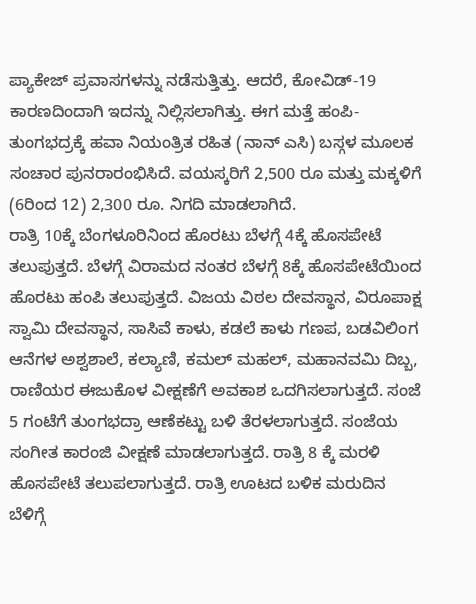ಪ್ಯಾಕೇಜ್ ಪ್ರವಾಸಗಳನ್ನು ನಡೆಸುತ್ತಿತ್ತು. ಆದರೆ, ಕೋವಿಡ್-19 ಕಾರಣದಿಂದಾಗಿ ಇದನ್ನು ನಿಲ್ಲಿಸಲಾಗಿತ್ತು. ಈಗ ಮತ್ತೆ ಹಂಪಿ-ತುಂಗಭದ್ರಕ್ಕೆ ಹವಾ ನಿಯಂತ್ರಿತ ರಹಿತ (ನಾನ್ ಎಸಿ) ಬಸ್ಗಳ ಮೂಲಕ ಸಂಚಾರ ಪುನರಾರಂಭಿಸಿದೆ. ವಯಸ್ಕರಿಗೆ 2,500 ರೂ ಮತ್ತು ಮಕ್ಕಳಿಗೆ (6ರಿಂದ 12) 2,300 ರೂ. ನಿಗದಿ ಮಾಡಲಾಗಿದೆ.
ರಾತ್ರಿ 10ಕ್ಕೆ ಬೆಂಗಳೂರಿನಿಂದ ಹೊರಟು ಬೆಳಗ್ಗೆ 4ಕ್ಕೆ ಹೊಸಪೇಟೆ ತಲುಪುತ್ತದೆ. ಬೆಳಗ್ಗೆ ವಿರಾಮದ ನಂತರ ಬೆಳಗ್ಗೆ 8ಕ್ಕೆ ಹೊಸಪೇಟೆಯಿಂದ ಹೊರಟು ಹಂಪಿ ತಲುಪುತ್ತದೆ. ವಿಜಯ ವಿಠಲ ದೇವಸ್ಥಾನ, ವಿರೂಪಾಕ್ಷ ಸ್ವಾಮಿ ದೇವಸ್ಥಾನ, ಸಾಸಿವೆ ಕಾಳು, ಕಡಲೆ ಕಾಳು ಗಣಪ, ಬಡವಿಲಿಂಗ ಆನೆಗಳ ಅಶ್ವಶಾಲೆ, ಕಲ್ಯಾಣಿ, ಕಮಲ್ ಮಹಲ್, ಮಹಾನವಮಿ ದಿಬ್ಬ, ರಾಣಿಯರ ಈಜುಕೊಳ ವೀಕ್ಷಣೆಗೆ ಅವಕಾಶ ಒದಗಿಸಲಾಗುತ್ತದೆ. ಸಂಜೆ 5 ಗಂಟೆಗೆ ತುಂಗಭದ್ರಾ ಆಣೆಕಟ್ಟು ಬಳಿ ತೆರಳಲಾಗುತ್ತದೆ. ಸಂಜೆಯ ಸಂಗೀತ ಕಾರಂಜಿ ವೀಕ್ಷಣೆ ಮಾಡಲಾಗುತ್ತದೆ. ರಾತ್ರಿ 8 ಕ್ಕೆ ಮರಳಿ ಹೊಸಪೇಟೆ ತಲುಪಲಾಗುತ್ತದೆ. ರಾತ್ರಿ ಊಟದ ಬಳಿಕ ಮರುದಿನ ಬೆಳಿಗ್ಗೆ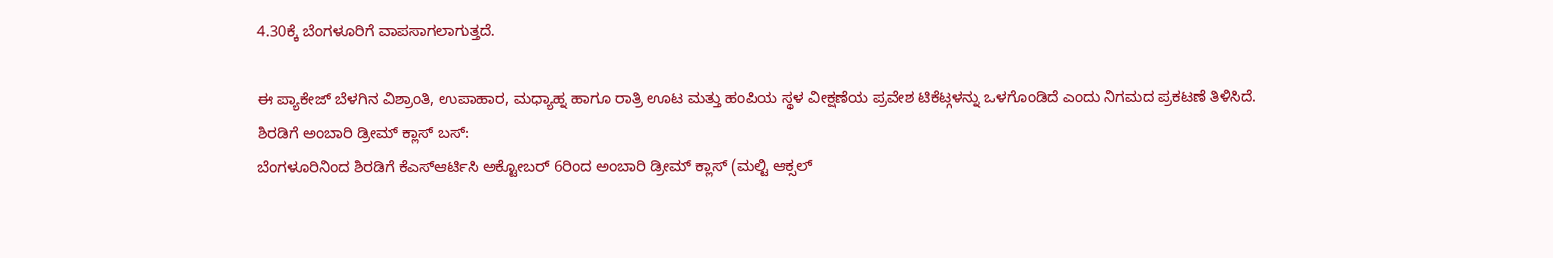4.30ಕ್ಕೆ ಬೆಂಗಳೂರಿಗೆ ವಾಪಸಾಗಲಾಗುತ್ತದೆ.

ಈ ಪ್ಯಾಕೇಜ್ ಬೆಳಗಿನ ವಿಶ್ರಾಂತಿ, ಉಪಾಹಾರ, ಮಧ್ಯಾಹ್ನ ಹಾಗೂ ರಾತ್ರಿ ಊಟ ಮತ್ತು ಹಂಪಿಯ ಸ್ಥಳ ವೀಕ್ಷಣೆಯ ಪ್ರವೇಶ ಟಿಕೆಟ್ಗಳನ್ನು ಒಳಗೊಂಡಿದೆ ಎಂದು ನಿಗಮದ ಪ್ರಕಟಣೆ ತಿಳಿಸಿದೆ.
ಶಿರಡಿಗೆ ಅಂಬಾರಿ ಡ್ರೀಮ್ ಕ್ಲಾಸ್ ಬಸ್:
ಬೆಂಗಳೂರಿನಿಂದ ಶಿರಡಿಗೆ ಕೆಎಸ್ಆರ್ಟಿಸಿ ಅಕ್ಟೋಬರ್ 6ರಿಂದ ಅಂಬಾರಿ ಡ್ರೀಮ್ ಕ್ಲಾಸ್ (ಮಲ್ಟಿ ಆಕ್ಸಲ್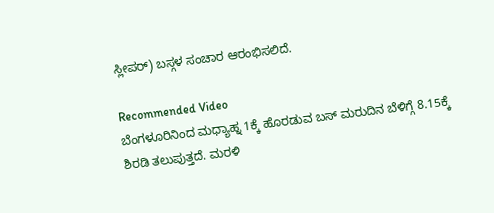ಸ್ಲೀಪರ್) ಬಸ್ಗಳ ಸಂಚಾರ ಆರಂಭಿಸಲಿದೆ.

Recommended Video
ಬೆಂಗಳೂರಿನಿಂದ ಮಧ್ಯಾಹ್ನ 1ಕ್ಕೆ ಹೊರಡುವ ಬಸ್ ಮರುದಿನ ಬೆಳಿಗ್ಗೆ 8.15ಕ್ಕೆ ಶಿರಡಿ ತಲುಪುತ್ತದೆ. ಮರಳಿ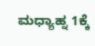ಮಧ್ಯಾಹ್ನ 1ಕ್ಕೆ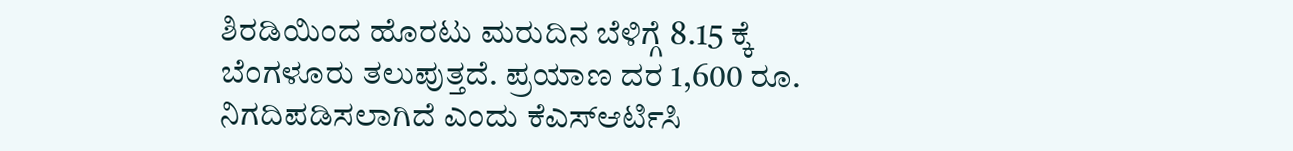ಶಿರಡಿಯಿಂದ ಹೊರಟು ಮರುದಿನ ಬೆಳಿಗ್ಗೆ 8.15 ಕ್ಕೆ ಬೆಂಗಳೂರು ತಲುಪುತ್ತದೆ. ಪ್ರಯಾಣ ದರ 1,600 ರೂ. ನಿಗದಿಪಡಿಸಲಾಗಿದೆ ಎಂದು ಕೆಎಸ್ಆರ್ಟಿಸಿ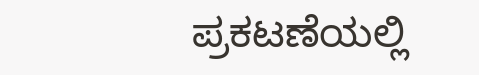ಪ್ರಕಟಣೆಯಲ್ಲಿ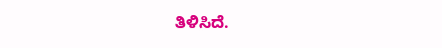ತಿಳಿಸಿದೆ.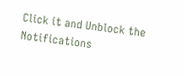Click it and Unblock the Notifications